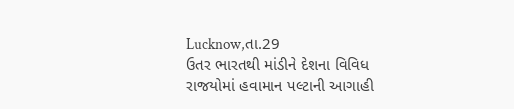Lucknow,તા.29
ઉતર ભારતથી માંડીને દેશના વિવિધ રાજયોમાં હવામાન પલ્ટાની આગાહી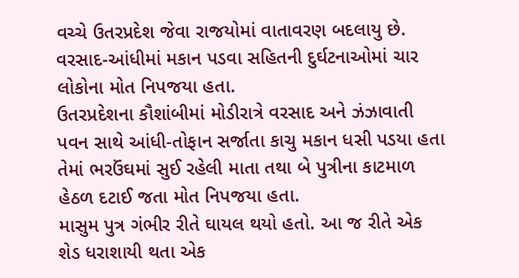વચ્ચે ઉતરપ્રદેશ જેવા રાજયોમાં વાતાવરણ બદલાયુ છે. વરસાદ-આંધીમાં મકાન પડવા સહિતની દુર્ઘટનાઓમાં ચાર લોકોના મોત નિપજયા હતા.
ઉતરપ્રદેશના કૌશાંબીમાં મોડીરાત્રે વરસાદ અને ઝંઝાવાતી પવન સાથે આંધી-તોફાન સર્જાતા કાચુ મકાન ધસી પડયા હતા તેમાં ભરઉંઘમાં સુઈ રહેલી માતા તથા બે પુત્રીના કાટમાળ હેઠળ દટાઈ જતા મોત નિપજયા હતા.
માસુમ પુત્ર ગંભીર રીતે ઘાયલ થયો હતો. આ જ રીતે એક શેડ ધરાશાયી થતા એક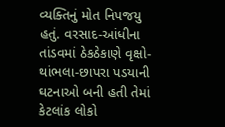વ્યક્તિનું મોત નિપજયુ હતું. વરસાદ-આંધીના તાંડવમાં ઠેકઠેકાણે વૃક્ષો-થાંભલા-છાપરા પડયાની ઘટનાઓ બની હતી તેમાં કેટલાંક લોકો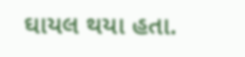ઘાયલ થયા હતા.